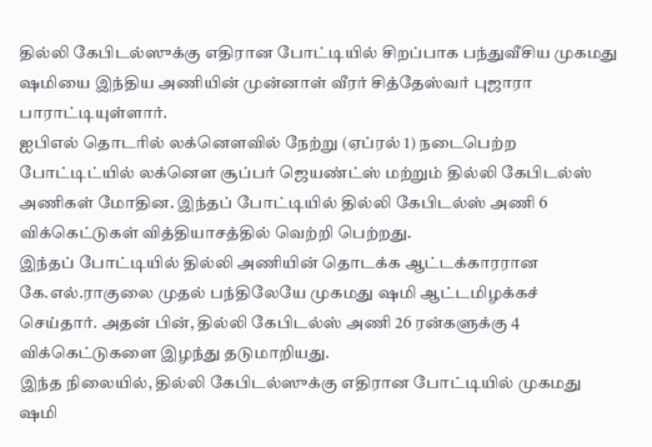தில்லி கேபிடல்ஸுக்கு எதிரான போட்டியில் சிறப்பாக பந்துவீசிய முகமது ஷமியை இந்திய அணியின் முன்னாள் வீரர் சித்தேஸ்வர் புஜாரா பாராட்டியுள்ளார்.
ஐபிஎல் தொடரில் லக்னௌவில் நேற்று (ஏப்ரல் 1) நடைபெற்ற போட்டிட்யில் லக்னௌ சூப்பர் ஜெயண்ட்ஸ் மற்றும் தில்லி கேபிடல்ஸ் அணிகள் மோதின. இந்தப் போட்டியில் தில்லி கேபிடல்ஸ் அணி 6 விக்கெட்டுகள் வித்தியாசத்தில் வெற்றி பெற்றது.
இந்தப் போட்டியில் தில்லி அணியின் தொடக்க ஆட்டக்காரரான கே.எல்.ராகுலை முதல் பந்திலேயே முகமது ஷமி ஆட்டமிழக்கச் செய்தார். அதன் பின், தில்லி கேபிடல்ஸ் அணி 26 ரன்களுக்கு 4 விக்கெட்டுகளை இழந்து தடுமாறியது.
இந்த நிலையில், தில்லி கேபிடல்ஸுக்கு எதிரான போட்டியில் முகமது ஷமி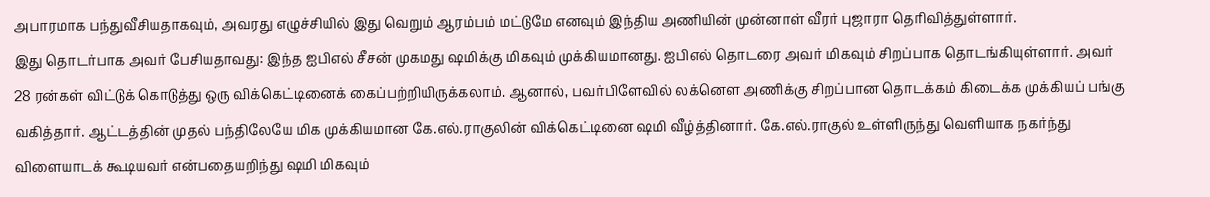அபாரமாக பந்துவீசியதாகவும், அவரது எழுச்சியில் இது வெறும் ஆரம்பம் மட்டுமே எனவும் இந்திய அணியின் முன்னாள் வீரர் புஜாரா தெரிவித்துள்ளார்.
இது தொடர்பாக அவர் பேசியதாவது: இந்த ஐபிஎல் சீசன் முகமது ஷமிக்கு மிகவும் முக்கியமானது. ஐபிஎல் தொடரை அவர் மிகவும் சிறப்பாக தொடங்கியுள்ளார். அவர் 28 ரன்கள் விட்டுக் கொடுத்து ஒரு விக்கெட்டினைக் கைப்பற்றியிருக்கலாம். ஆனால், பவர்பிளேவில் லக்னௌ அணிக்கு சிறப்பான தொடக்கம் கிடைக்க முக்கியப் பங்கு வகித்தார். ஆட்டத்தின் முதல் பந்திலேயே மிக முக்கியமான கே.எல்.ராகுலின் விக்கெட்டினை ஷமி வீழ்த்தினார். கே.எல்.ராகுல் உள்ளிருந்து வெளியாக நகர்ந்து விளையாடக் கூடியவர் என்பதையறிந்து ஷமி மிகவும்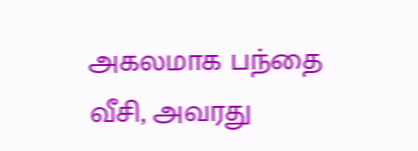அகலமாக பந்தை வீசி, அவரது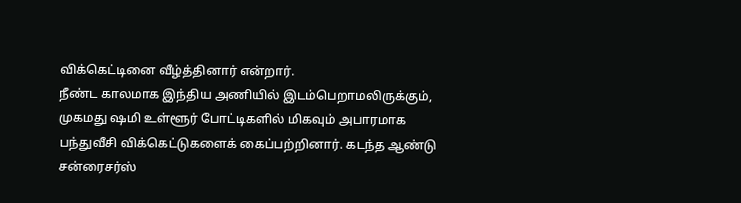விக்கெட்டினை வீழ்த்தினார் என்றார்.
நீண்ட காலமாக இந்திய அணியில் இடம்பெறாமலிருக்கும், முகமது ஷமி உள்ளூர் போட்டிகளில் மிகவும் அபாரமாக பந்துவீசி விக்கெட்டுகளைக் கைப்பற்றினார். கடந்த ஆண்டு சன்ரைசர்ஸ்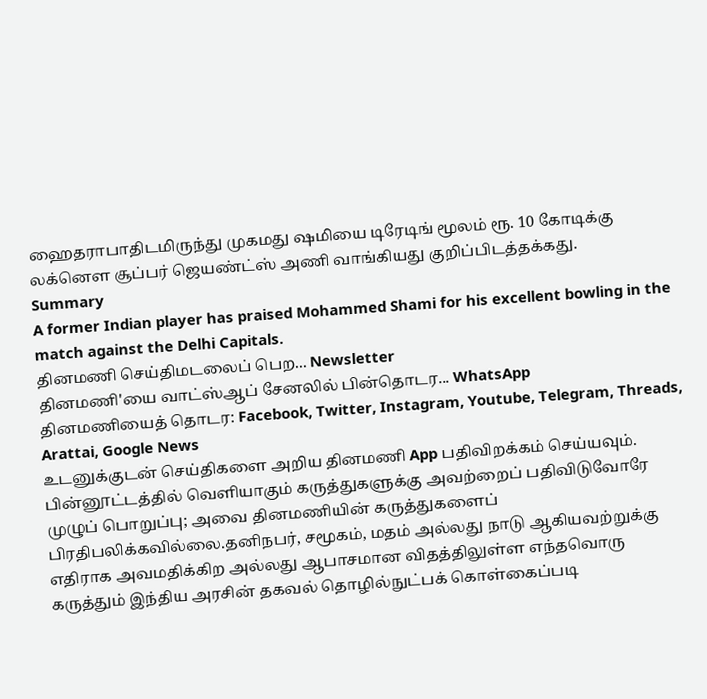ஹைதராபாதிடமிருந்து முகமது ஷமியை டிரேடிங் மூலம் ரூ. 10 கோடிக்கு லக்னௌ சூப்பர் ஜெயண்ட்ஸ் அணி வாங்கியது குறிப்பிடத்தக்கது.
Summary
A former Indian player has praised Mohammed Shami for his excellent bowling in the match against the Delhi Capitals.
தினமணி செய்திமடலைப் பெற... Newsletter
தினமணி'யை வாட்ஸ்ஆப் சேனலில் பின்தொடர... WhatsApp
தினமணியைத் தொடர: Facebook, Twitter, Instagram, Youtube, Telegram, Threads, Arattai, Google News
உடனுக்குடன் செய்திகளை அறிய தினமணி App பதிவிறக்கம் செய்யவும்.
பின்னூட்டத்தில் வெளியாகும் கருத்துகளுக்கு அவற்றைப் பதிவிடுவோரே முழுப் பொறுப்பு; அவை தினமணியின் கருத்துகளைப் பிரதிபலிக்கவில்லை.தனிநபர், சமூகம், மதம் அல்லது நாடு ஆகியவற்றுக்கு எதிராக அவமதிக்கிற அல்லது ஆபாசமான விதத்திலுள்ள எந்தவொரு கருத்தும் இந்திய அரசின் தகவல் தொழில்நுட்பக் கொள்கைப்படி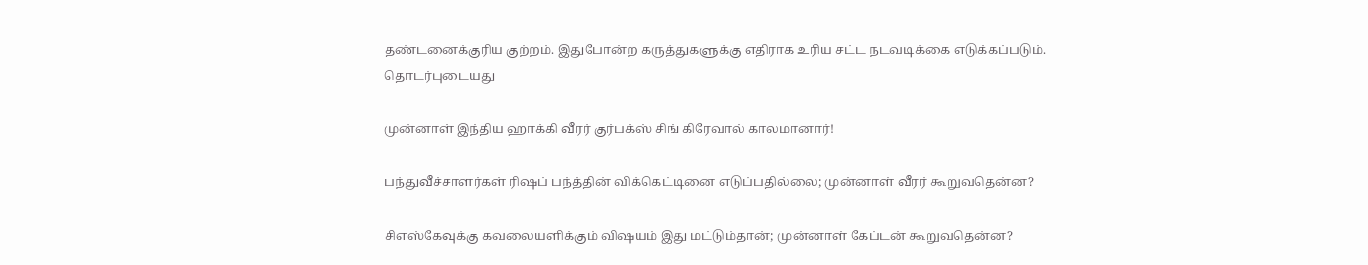தண்டனைக்குரிய குற்றம். இதுபோன்ற கருத்துகளுக்கு எதிராக உரிய சட்ட நடவடிக்கை எடுக்கப்படும்.
தொடர்புடையது

முன்னாள் இந்திய ஹாக்கி வீரர் குர்பக்ஸ் சிங் கிரேவால் காலமானார்!

பந்துவீச்சாளர்கள் ரிஷப் பந்த்தின் விக்கெட்டினை எடுப்பதில்லை; முன்னாள் வீரர் கூறுவதென்ன?

சிஎஸ்கேவுக்கு கவலையளிக்கும் விஷயம் இது மட்டும்தான்; முன்னாள் கேப்டன் கூறுவதென்ன?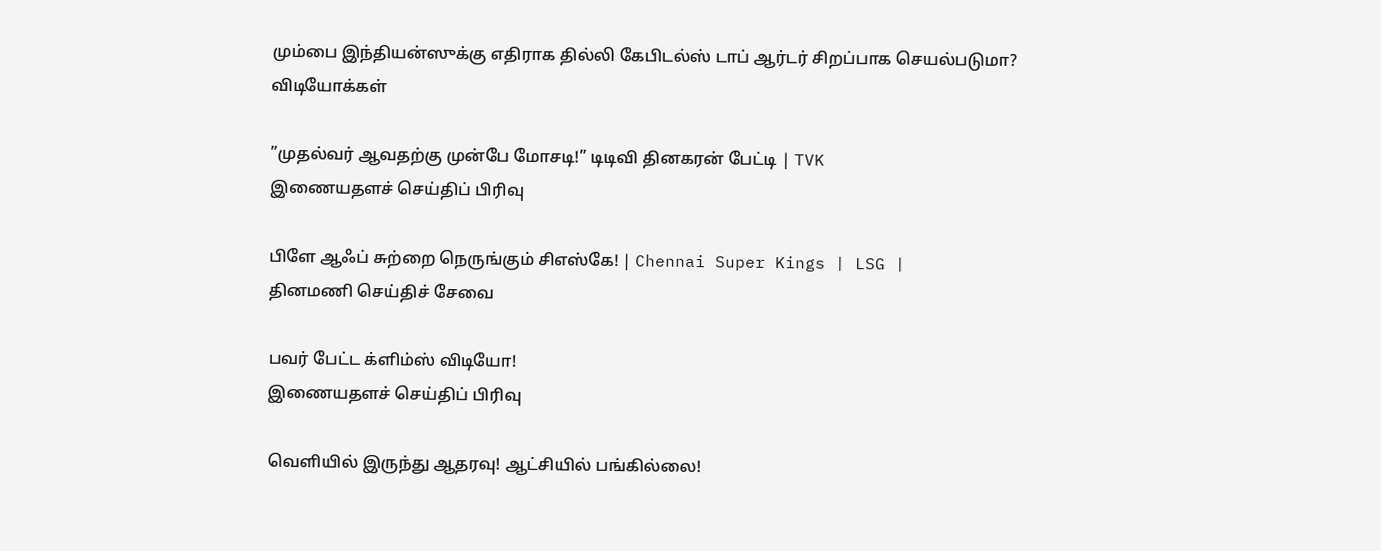மும்பை இந்தியன்ஸுக்கு எதிராக தில்லி கேபிடல்ஸ் டாப் ஆர்டர் சிறப்பாக செயல்படுமா?
விடியோக்கள்

”முதல்வர் ஆவதற்கு முன்பே மோசடி!” டிடிவி தினகரன் பேட்டி | TVK
இணையதளச் செய்திப் பிரிவு

பிளே ஆஃப் சுற்றை நெருங்கும் சிஎஸ்கே! | Chennai Super Kings | LSG |
தினமணி செய்திச் சேவை

பவர் பேட்ட க்ளிம்ஸ் விடியோ!
இணையதளச் செய்திப் பிரிவு

வெளியில் இருந்து ஆதரவு! ஆட்சியில் பங்கில்லை!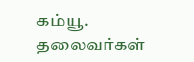கம்யூ. தலைவர்கள்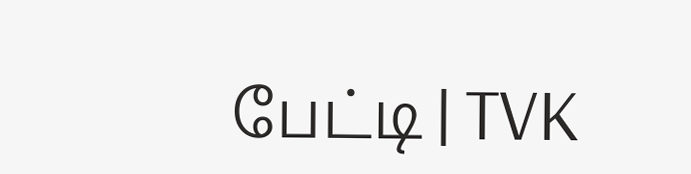பேட்டி | TVK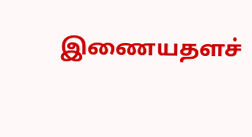இணையதளச்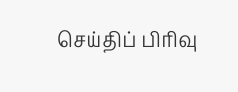செய்திப் பிரிவு